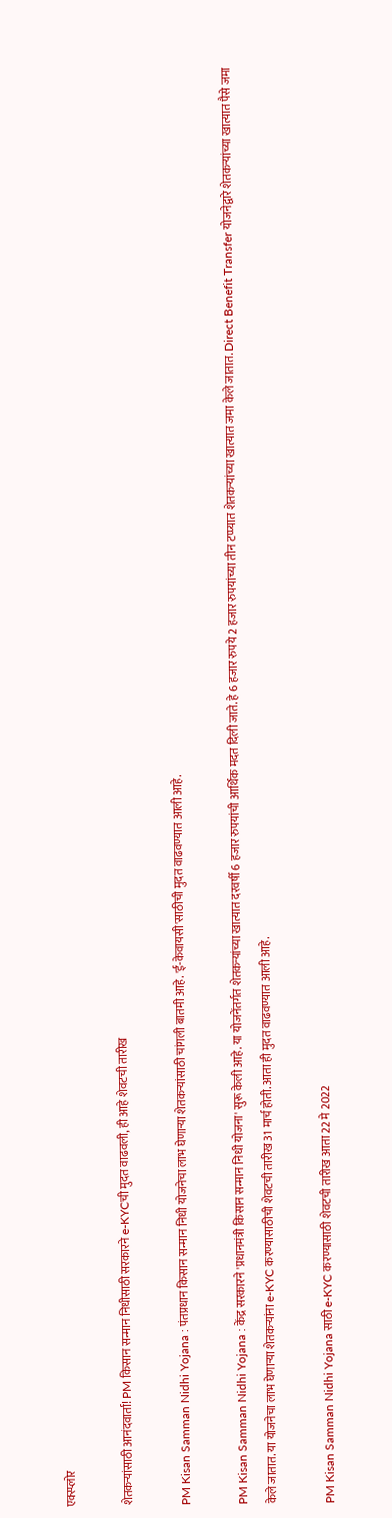एक्स्प्लोर

शेतकऱ्यांसाठी आनंदवार्ता! PM किसान सन्मान निधीसाठी सरकारने e-KYCची मुदत वाढवली, ही आहे शेवटची तारीख

PM Kisan Samman Nidhi Yojana : पंतप्रधान किसान सन्मान निधी योजनेचा लाभ घेणाऱ्या शेतकऱ्यांसाठी चांगली बातमी आहे. 'ई-केवायसी'साठीची मुदत वाढवण्यात आली आहे.

PM Kisan Samman Nidhi Yojana : केंद्र सरकारने 'प्रधानमंत्री किसान सन्मान निधी योजना' सुरू केली आहे. या योजनेंतर्गत शेतकऱ्यांच्या खात्यात दरवर्षी 6 हजार रुपयांची आर्थिक मदत दिली जाते. हे 6 हजार रुपये 2 हजार रुपयांच्या तीन टप्प्यात शेतकऱ्यांच्या खात्यात जमा केले जातात. Direct Benefit Transfer योजनेद्वारे शेतकऱ्यांच्या खात्यात पैसे जमा केले जातात. या योजनेचा लाभ घेणाऱ्या शेतकऱ्यांना e-KYC करण्यासाठीची शेवटची तारीख 31 मार्च होती. आता ही मुदत वाढवण्यात आली आहे.

PM Kisan Samman Nidhi Yojana साठी e-KYC करण्यासाठी शेवटची तारीख आता 22 मे 2022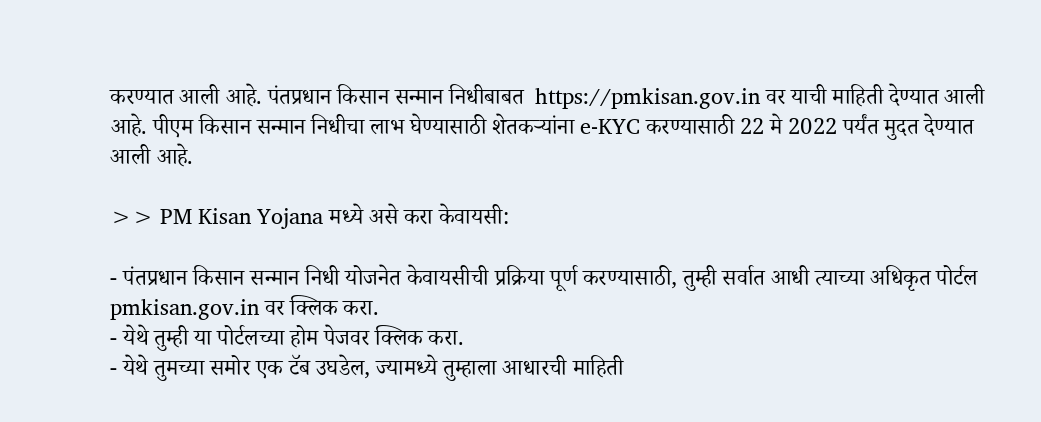करण्यात आली आहे. पंतप्रधान किसान सन्मान निधीबाबत  https://pmkisan.gov.in वर याची माहिती देण्यात आली आहे. पीएम किसान सन्मान निधीचा लाभ घेण्यासाठी शेतकऱ्यांना e-KYC करण्यासाठी 22 मे 2022 पर्यंत मुदत देण्यात आली आहे.

>> PM Kisan Yojana मध्ये असे करा केवायसी:

- पंतप्रधान किसान सन्मान निधी योजनेत केवायसीची प्रक्रिया पूर्ण करण्यासाठी, तुम्ही सर्वात आधी त्याच्या अधिकृत पोर्टल pmkisan.gov.in वर क्लिक करा.
- येथे तुम्ही या पोर्टलच्या होम पेजवर क्लिक करा.
- येथे तुमच्या समोर एक टॅब उघडेल, ज्यामध्ये तुम्हाला आधारची माहिती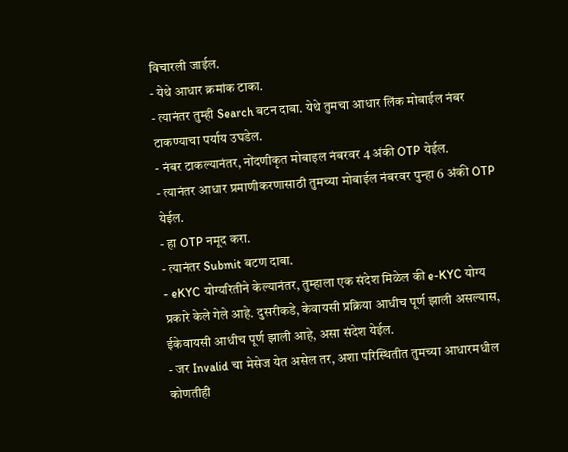विचारली जाईल.
- येथे आधार क्रमांक टाका.
- त्यानंतर तुम्ही Search बटन दाबा. येथे तुमचा आधार लिंक मोबाईल नंबर टाकण्याचा पर्याय उघडेल.
- नंबर टाकल्यानंतर, नोंदणीकृत मोबाइल नंबरवर 4 अंकी OTP येईल.
- त्यानंतर आधार प्रमाणीकरणासाठी तुमच्या मोबाईल नंबरवर पुन्हा 6 अंकी OTP येईल.
- हा OTP नमूद करा.
- त्यानंतर Submit बटण दाबा.
- eKYC योग्यरितीने केल्यानंतर, तुम्हाला एक संदेश मिळेल की e-KYC योग्य प्रकारे केले गेले आहे. दुसरीकडे, केवायसी प्रक्रिया आधीच पूर्ण झाली असल्यास, ईकेवायसी आधीच पूर्ण झाली आहे, असा संदेश येईल.
- जर Invalid चा मेसेज येत असेल तर, अशा परिस्थितीत तुमच्या आधारमधील कोणतीही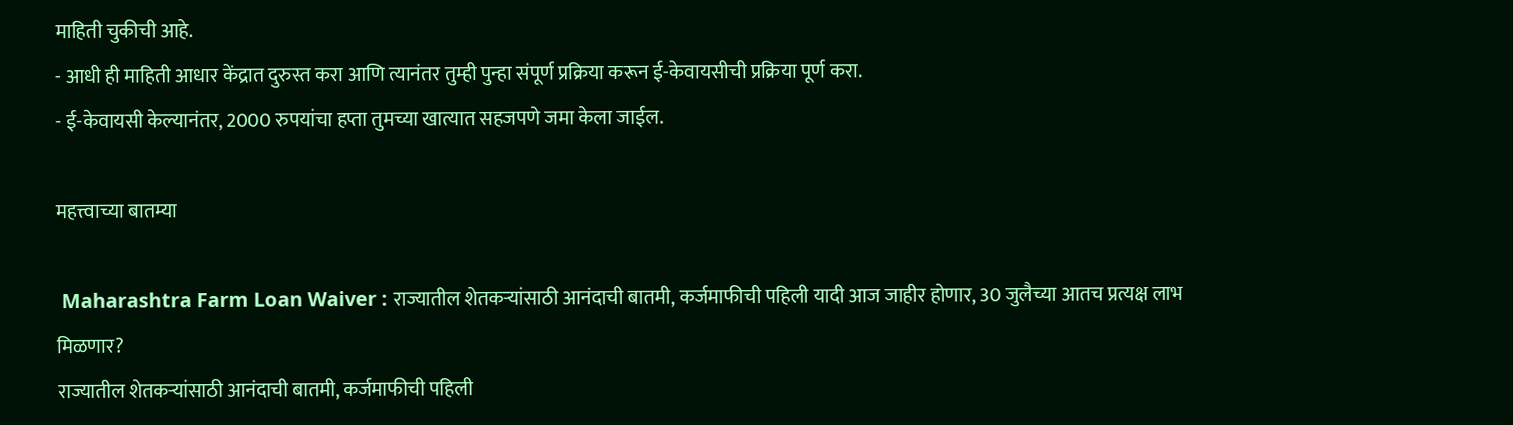माहिती चुकीची आहे.
- आधी ही माहिती आधार केंद्रात दुरुस्त करा आणि त्यानंतर तुम्ही पुन्हा संपूर्ण प्रक्रिया करून ई-केवायसीची प्रक्रिया पूर्ण करा.
- ई-केवायसी केल्यानंतर, 2000 रुपयांचा हप्ता तुमच्या खात्यात सहजपणे जमा केला जाईल.

महत्त्वाच्या बातम्या

 Maharashtra Farm Loan Waiver : राज्यातील शेतकऱ्यांसाठी आनंदाची बातमी, कर्जमाफीची पहिली यादी आज जाहीर होणार, 30 जुलैच्या आतच प्रत्यक्ष लाभ मिळणार?
राज्यातील शेतकऱ्यांसाठी आनंदाची बातमी, कर्जमाफीची पहिली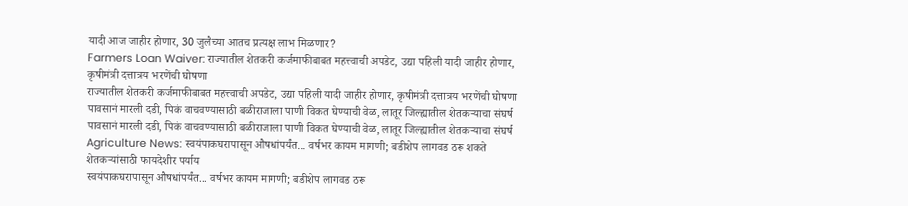यादी आज जाहीर होणार, 30 जुलैच्या आतच प्रत्यक्ष लाभ मिळणार?
Farmers Loan Waiver: राज्यातील शेतकरी कर्जमाफीबाबत महत्त्वाची अपडेट, उद्या पहिली यादी जाहीर होणार, कृषीमंत्री दत्तात्रय भरणेंची घोषणा
राज्यातील शेतकरी कर्जमाफीबाबत महत्त्वाची अपडेट, उद्या पहिली यादी जाहीर होणार, कृषीमंत्री दत्तात्रय भरणेंची घोषणा
पावसानं मारली दडी, पिकं वाचवण्यासाठी बळीराजाला पाणी विकत घेण्याची वेळ, लातूर जिल्ह्यातील शेतकऱ्याचा संघर्ष
पावसानं मारली दडी, पिकं वाचवण्यासाठी बळीराजाला पाणी विकत घेण्याची वेळ, लातूर जिल्ह्यातील शेतकऱ्याचा संघर्ष
Agriculture News: स्वयंपाकघरापासून औषधांपर्यंत... वर्षभर कायम मागणी; बडीशेप लागवड ठरू शकते शेतकऱ्यांसाठी फायदेशीर पर्याय
स्वयंपाकघरापासून औषधांपर्यंत... वर्षभर कायम मागणी; बडीशेप लागवड ठरू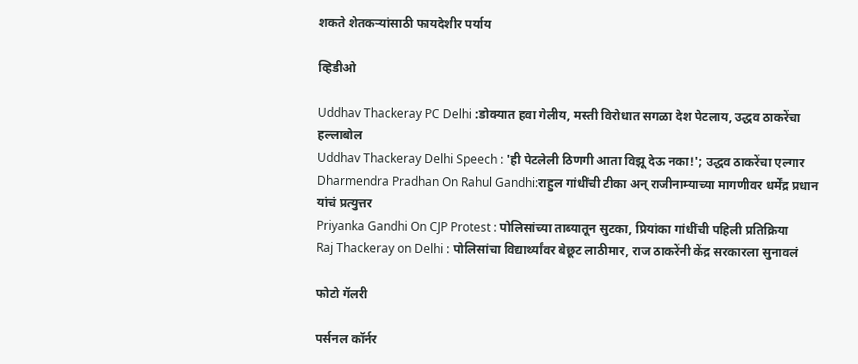शकते शेतकऱ्यांसाठी फायदेशीर पर्याय

व्हिडीओ

Uddhav Thackeray PC Delhi :डोक्यात हवा गेलीय, मस्ती विरोधात सगळा देश पेटलाय, उद्धव ठाकरेंचा हल्लाबोल
Uddhav Thackeray Delhi Speech : 'ही पेटलेली ठिणगी आता विझू देऊ नका!'; उद्धव ठाकरेंचा एल्गार
Dharmendra Pradhan On Rahul Gandhi:राहुल गांधींची टीका अन् राजीनाम्याच्या मागणीवर धर्मेंद्र प्रधान यांचं प्रत्युत्तर
Priyanka Gandhi On CJP Protest : पोलिसांच्या ताब्यातून सुटका, प्रियांका गांधींची पहिली प्रतिक्रिया
Raj Thackeray on Delhi : पोलिसांचा विद्यार्थ्यांवर बेछूट लाठीमार, राज ठाकरेंनी केंद्र सरकारला सुनावलं

फोटो गॅलरी

पर्सनल कॉर्नर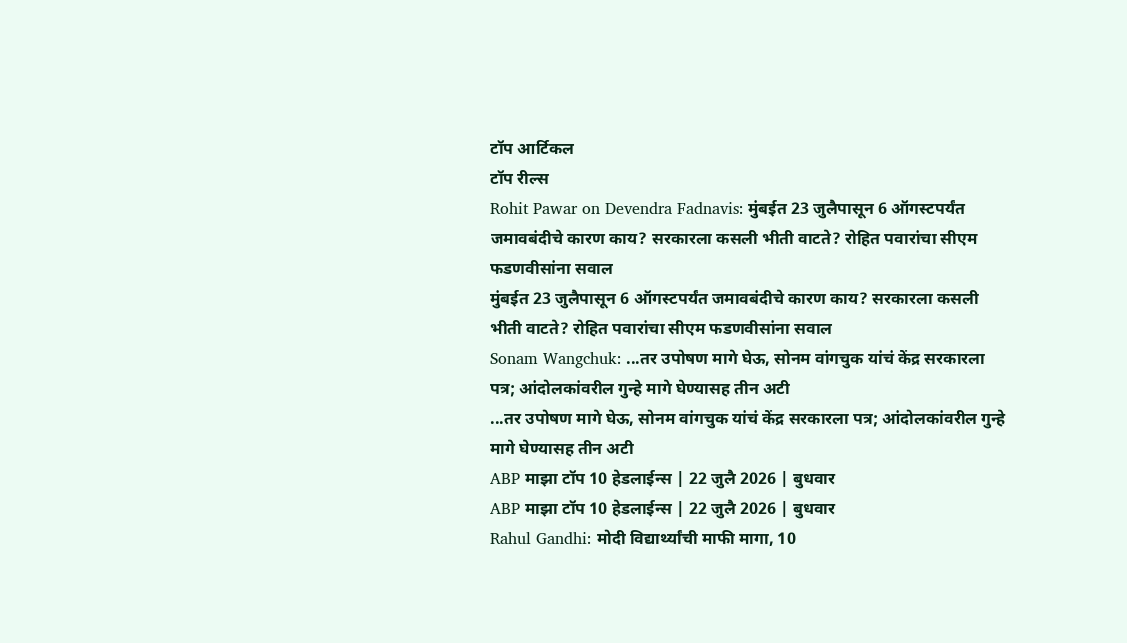टॉप आर्टिकल
टॉप रील्स
Rohit Pawar on Devendra Fadnavis: मुंबईत 23 जुलैपासून 6 ऑगस्टपर्यंत जमावबंदीचे कारण काय? सरकारला कसली भीती वाटते? रोहित पवारांचा सीएम फडणवीसांना सवाल
मुंबईत 23 जुलैपासून 6 ऑगस्टपर्यंत जमावबंदीचे कारण काय? सरकारला कसली भीती वाटते? रोहित पवारांचा सीएम फडणवीसांना सवाल
Sonam Wangchuk: ...तर उपोषण मागे घेऊ, सोनम वांगचुक यांचं केंद्र सरकारला पत्र; आंदोलकांवरील गुन्हे मागे घेण्यासह तीन अटी
...तर उपोषण मागे घेऊ, सोनम वांगचुक यांचं केंद्र सरकारला पत्र; आंदोलकांवरील गुन्हे मागे घेण्यासह तीन अटी
ABP माझा टॉप 10 हेडलाईन्स | 22 जुलै 2026 | बुधवार
ABP माझा टॉप 10 हेडलाईन्स | 22 जुलै 2026 | बुधवार
Rahul Gandhi: मोदी विद्यार्थ्यांची माफी मागा, 10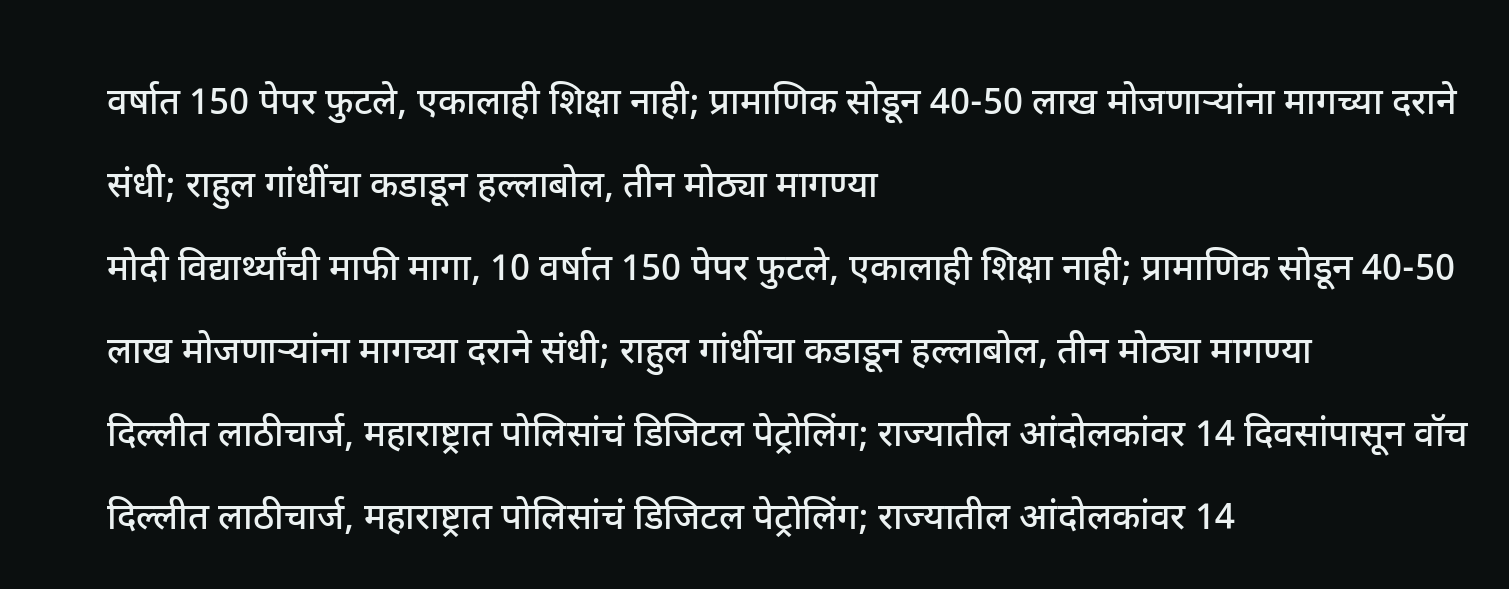वर्षात 150 पेपर फुटले, एकालाही शिक्षा नाही; प्रामाणिक सोडून 40-50 लाख मोजणाऱ्यांना मागच्या दराने संधी; राहुल गांधींचा कडाडून हल्लाबोल, तीन मोठ्या मागण्या
मोदी विद्यार्थ्यांची माफी मागा, 10 वर्षात 150 पेपर फुटले, एकालाही शिक्षा नाही; प्रामाणिक सोडून 40-50 लाख मोजणाऱ्यांना मागच्या दराने संधी; राहुल गांधींचा कडाडून हल्लाबोल, तीन मोठ्या मागण्या
दिल्लीत लाठीचार्ज, महाराष्ट्रात पोलिसांचं डिजिटल पेट्रोलिंग; राज्यातील आंदोलकांवर 14 दिवसांपासून वॉच
दिल्लीत लाठीचार्ज, महाराष्ट्रात पोलिसांचं डिजिटल पेट्रोलिंग; राज्यातील आंदोलकांवर 14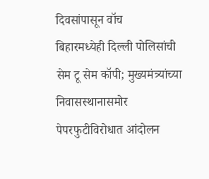दिवसांपासून वॉच
बिहारमध्येही दिल्ली पोलिसांची सेम टू सेम कॉपी; मुख्यमंत्र्यांच्या निवासस्थानासमोर पेपरफुटीविरोधात आंदोलन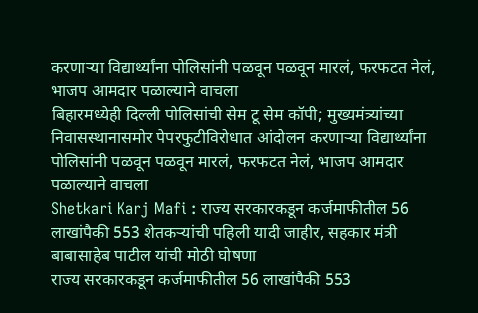करणाऱ्या विद्यार्थ्यांना पोलिसांनी पळवून पळवून मारलं, फरफटत नेलं, भाजप आमदार पळाल्याने वाचला
बिहारमध्येही दिल्ली पोलिसांची सेम टू सेम कॉपी; मुख्यमंत्र्यांच्या निवासस्थानासमोर पेपरफुटीविरोधात आंदोलन करणाऱ्या विद्यार्थ्यांना पोलिसांनी पळवून पळवून मारलं, फरफटत नेलं, भाजप आमदार पळाल्याने वाचला
Shetkari Karj Mafi : राज्य सरकारकडून कर्जमाफीतील 56 लाखांपैकी 553 शेतकऱ्यांची पहिली यादी जाहीर, सहकार मंत्री बाबासाहेब पाटील यांची मोठी घोषणा
राज्य सरकारकडून कर्जमाफीतील 56 लाखांपैकी 553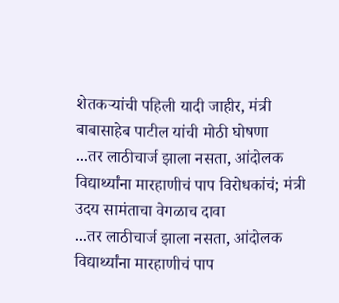शेतकऱ्यांची पहिली यादी जाहीर, मंत्री बाबासाहेब पाटील यांची मोठी घोषणा
...तर लाठीचार्ज झाला नसता, आंदोलक विद्यार्थ्यांना मारहाणीचं पाप विरोधकांचं; मंत्री उदय सामंताचा वेगळाच दावा
...तर लाठीचार्ज झाला नसता, आंदोलक विद्यार्थ्यांना मारहाणीचं पाप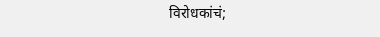विरोधकांचं;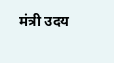मंत्री उदय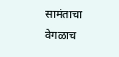सामंताचा वेगळाच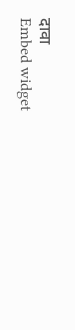दावा
Embed widget